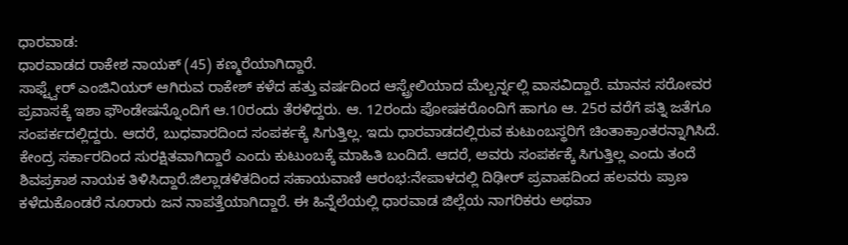ಧಾರವಾಡ:
ಧಾರವಾಡದ ರಾಕೇಶ ನಾಯಕ್ (45) ಕಣ್ಮರೆಯಾಗಿದ್ದಾರೆ.
ಸಾಫ್ಟ್ವೇರ್ ಎಂಜಿನಿಯರ್ ಆಗಿರುವ ರಾಕೇಶ್ ಕಳೆದ ಹತ್ತು ವರ್ಷದಿಂದ ಆಸ್ಟ್ರೇಲಿಯಾದ ಮೆಲ್ಬರ್ನ್ನಲ್ಲಿ ವಾಸವಿದ್ದಾರೆ. ಮಾನಸ ಸರೋವರ ಪ್ರವಾಸಕ್ಕೆ ಇಶಾ ಫೌಂಡೇಷನ್ನೊಂದಿಗೆ ಆ.10ರಂದು ತೆರಳಿದ್ದರು. ಆ. 12ರಂದು ಪೋಷಕರೊಂದಿಗೆ ಹಾಗೂ ಆ. 25ರ ವರೆಗೆ ಪತ್ನಿ ಜತೆಗೂ ಸಂಪರ್ಕದಲ್ಲಿದ್ದರು. ಆದರೆ, ಬುಧವಾರದಿಂದ ಸಂಪರ್ಕಕ್ಕೆ ಸಿಗುತ್ತಿಲ್ಲ. ಇದು ಧಾರವಾಡದಲ್ಲಿರುವ ಕುಟುಂಬಸ್ಥರಿಗೆ ಚಿಂತಾಕ್ರಾಂತರನ್ನಾಗಿಸಿದೆ. ಕೇಂದ್ರ ಸರ್ಕಾರದಿಂದ ಸುರಕ್ಷಿತವಾಗಿದ್ದಾರೆ ಎಂದು ಕುಟುಂಬಕ್ಕೆ ಮಾಹಿತಿ ಬಂದಿದೆ. ಆದರೆ, ಅವರು ಸಂಪರ್ಕಕ್ಕೆ ಸಿಗುತ್ತಿಲ್ಲ ಎಂದು ತಂದೆ ಶಿವಪ್ರಕಾಶ ನಾಯಕ ತಿಳಿಸಿದ್ದಾರೆ.ಜಿಲ್ಲಾಡಳಿತದಿಂದ ಸಹಾಯವಾಣಿ ಆರಂಭ:ನೇಪಾಳದಲ್ಲಿ ದಿಢೀರ್ ಪ್ರವಾಹದಿಂದ ಹಲವರು ಪ್ರಾಣ ಕಳೆದುಕೊಂಡರೆ ನೂರಾರು ಜನ ನಾಪತ್ತೆಯಾಗಿದ್ದಾರೆ. ಈ ಹಿನ್ನೆಲೆಯಲ್ಲಿ ಧಾರವಾಡ ಜಿಲ್ಲೆಯ ನಾಗರಿಕರು ಅಥವಾ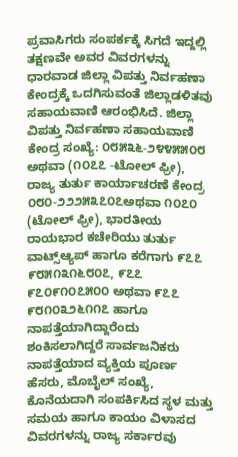ಪ್ರವಾಸಿಗರು ಸಂಪರ್ಕಕ್ಕೆ ಸಿಗದೆ ಇದ್ದಲ್ಲಿ ತಕ್ಷಣವೇ ಅವರ ವಿವರಗಳನ್ನು ಧಾರವಾಡ ಜಿಲ್ಲಾ ವಿಪತ್ತು ನಿರ್ವಹಣಾ ಕೇಂದ್ರಕ್ಕೆ ಒದಗಿಸುವಂತೆ ಜಿಲ್ಲಾಡಳಿತವು ಸಹಾಯವಾಣಿ ಆರಂಭಿಸಿದೆ. ಜಿಲ್ಲಾ ವಿಪತ್ತು ನಿರ್ವಹಣಾ ಸಹಾಯವಾಣಿ ಕೇಂದ್ರ ಸಂಖ್ಯೆ: ೦೮೫೩೬-೨೪೪೫೫೦೮ ಅಥವಾ (೧೦೭೭ -ಟೋಲ್ ಫ್ರೀ), ರಾಜ್ಯ ತುರ್ತು ಕಾರ್ಯಾಚರಣೆ ಕೇಂದ್ರ ೦೮೦-೨೨೨೫೩೭೦೭ಅಥವಾ ೧೦೭೦ (ಟೋಲ್ ಫ್ರೀ), ಭಾರತೀಯ ರಾಯಭಾರ ಕಚೇರಿಯು ತುರ್ತು ವಾಟ್ಸ್ಆ್ಯಪ್ ಹಾಗೂ ಕರೆಗಾಗು ೯೭೭ ೯೮೫೧೩೧೬೮೦೭, ೯೭೭ ೯೭೦೯೧೦೭೫೦೦ ಅಥವಾ ೯೭೭ ೯೮೧೦೩೨೬೧೧೭ ಹಾಗೂ ನಾಪತ್ತೆಯಾಗಿದ್ದಾರೆಂದು ಶಂಕಿಸಲಾಗಿದ್ದರೆ ಸಾರ್ವಜನಿಕರು ನಾಪತ್ತೆಯಾದ ವ್ಯಕ್ತಿಯ ಪೂರ್ಣ ಹೆಸರು, ಮೊಬೈಲ್ ಸಂಖ್ಯೆ, ಕೊನೆಯದಾಗಿ ಸಂಪರ್ಕಿಸಿದ ಸ್ಥಳ ಮತ್ತು ಸಮಯ ಹಾಗೂ ಕಾಯಂ ವಿಳಾಸದ ವಿವರಗಳನ್ನು ರಾಜ್ಯ ಸರ್ಕಾರವು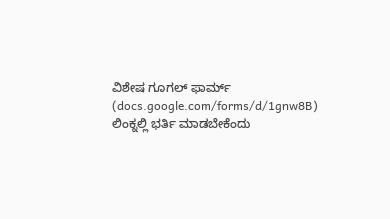ವಿಶೇಷ ಗೂಗಲ್ ಫಾರ್ಮ್ (docs.google.com/forms/d/1gnw8B) ಲಿಂಕ್ನಲ್ಲಿ ಭರ್ತಿ ಮಾಡಬೇಕೆಂದು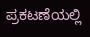ಪ್ರಕಟಣೆಯಲ್ಲಿ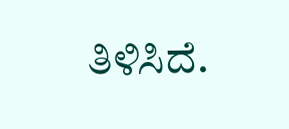ತಿಳಿಸಿದೆ.